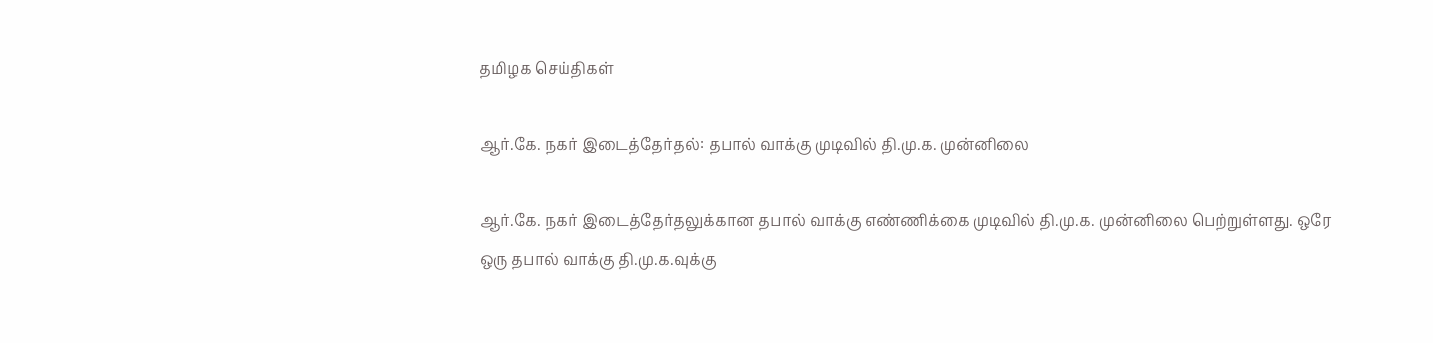தமிழக செய்திகள்

ஆர்.கே. நகர் இடைத்தேர்தல்: தபால் வாக்கு முடிவில் தி.மு.க. முன்னிலை

ஆர்.கே. நகர் இடைத்தேர்தலுக்கான தபால் வாக்கு எண்ணிக்கை முடிவில் தி.மு.க. முன்னிலை பெற்றுள்ளது. ஒரே ஒரு தபால் வாக்கு தி.மு.க.வுக்கு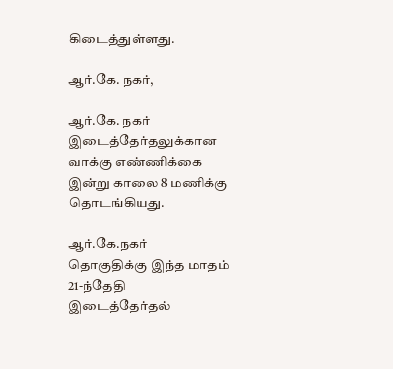கிடைத்துள்ளது.

ஆர்.கே. நகர்,

ஆர்.கே. நகர் இடைத்தேர்தலுக்கான வாக்கு எண்ணிக்கை இன்று காலை 8 மணிக்கு தொடங்கியது.

ஆர்.கே.நகர் தொகுதிக்கு இந்த மாதம் 21-ந்தேதி இடைத்தேர்தல்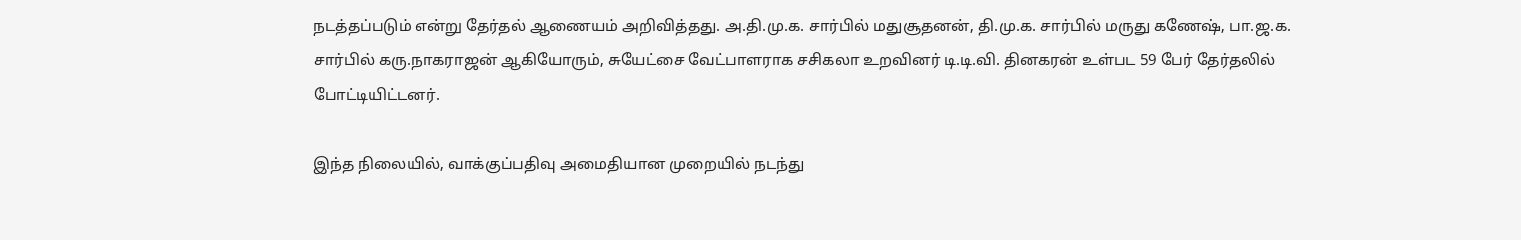நடத்தப்படும் என்று தேர்தல் ஆணையம் அறிவித்தது. அ.தி.மு.க. சார்பில் மதுசூதனன், தி.மு.க. சார்பில் மருது கணேஷ், பா.ஜ.க. சார்பில் கரு.நாகராஜன் ஆகியோரும், சுயேட்சை வேட்பாளராக சசிகலா உறவினர் டி.டி.வி. தினகரன் உள்பட 59 பேர் தேர்தலில் போட்டியிட்டனர்.

இந்த நிலையில், வாக்குப்பதிவு அமைதியான முறையில் நடந்து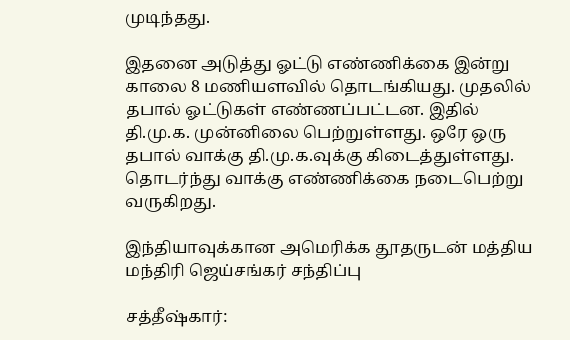முடிந்தது.

இதனை அடுத்து ஓட்டு எண்ணிக்கை இன்று காலை 8 மணியளவில் தொடங்கியது. முதலில் தபால் ஓட்டுகள் எண்ணப்பட்டன. இதில் தி.மு.க. முன்னிலை பெற்றுள்ளது. ஒரே ஒரு தபால் வாக்கு தி.மு.க.வுக்கு கிடைத்துள்ளது. தொடர்ந்து வாக்கு எண்ணிக்கை நடைபெற்று வருகிறது.

இந்தியாவுக்கான அமெரிக்க தூதருடன் மத்திய மந்திரி ஜெய்சங்கர் சந்திப்பு

சத்தீஷ்கார்: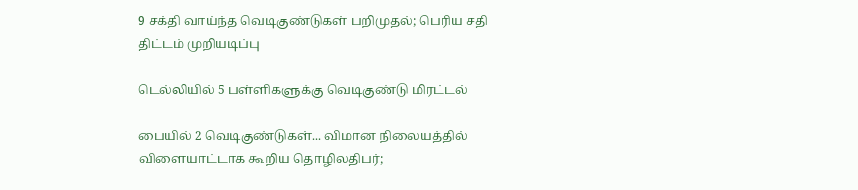9 சக்தி வாய்ந்த வெடிகுண்டுகள் பறிமுதல்; பெரிய சதி திட்டம் முறியடிப்பு

டெல்லியில் 5 பள்ளிகளுக்கு வெடிகுண்டு மிரட்டல்

பையில் 2 வெடிகுண்டுகள்... விமான நிலையத்தில் விளையாட்டாக கூறிய தொழிலதிபர்;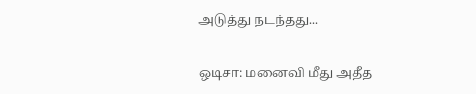அடுத்து நடந்தது...

ஒடிசா: மனைவி மீது அதீத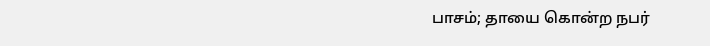பாசம்; தாயை கொன்ற நபர்